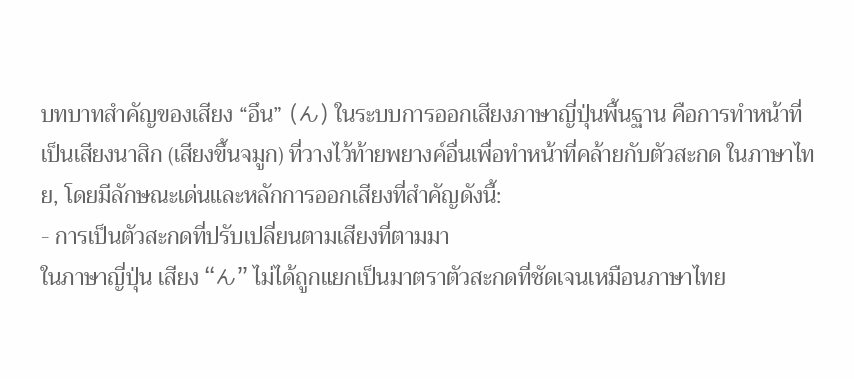บทบาทสำคัญของเสียง “อึน” (ん) ในระบบการออกเสียงภาษาญี่ปุ่นพื้นฐาน คือการทำหน้าที่เป็นเสียงนาสิก (เสียงขึ้นจมูก) ที่วางไว้ท้ายพยางค์อื่นเพื่อทำหน้าที่คล้ายกับตัวสะกด ในภาษาไทย, โดยมีลักษณะเด่นและหลักการออกเสียงที่สำคัญดังนี้:
- การเป็นตัวสะกดที่ปรับเปลี่ยนตามเสียงที่ตามมา
ในภาษาญี่ปุ่น เสียง “ん” ไม่ได้ถูกแยกเป็นมาตราตัวสะกดที่ชัดเจนเหมือนภาษาไทย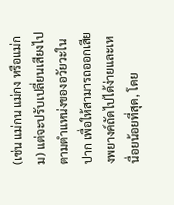(เช่น แม่กน แม่กง หรือแม่กม) แต่จะปรับเปลี่ยนเสียงไปตามตำแหน่งของอวัยวะในปาก เพื่อให้สามารถออกเสียงพยางค์ถัดไปได้ง่ายและเหนื่อยน้อยที่สุด, โดย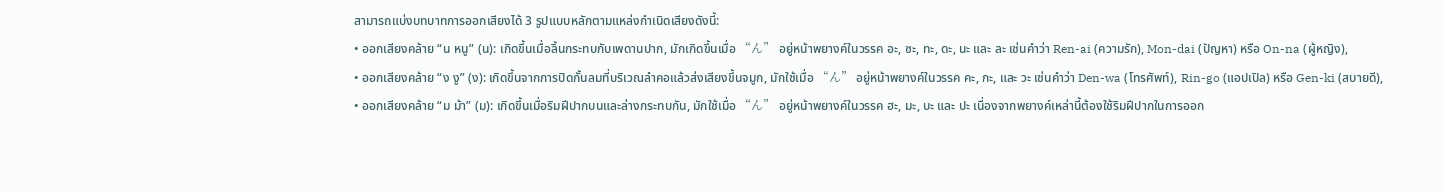สามารถแบ่งบทบาทการออกเสียงได้ 3 รูปแบบหลักตามแหล่งกำเนิดเสียงดังนี้:
• ออกเสียงคล้าย “น หนู” (น): เกิดขึ้นเมื่อลิ้นกระทบกับเพดานปาก, มักเกิดขึ้นเมื่อ “ん” อยู่หน้าพยางค์ในวรรค อะ, ซะ, ทะ, ดะ, นะ และ ละ เช่นคำว่า Ren-ai (ความรัก), Mon-dai (ปัญหา) หรือ On-na (ผู้หญิง),
• ออกเสียงคล้าย “ง งู” (ง): เกิดขึ้นจากการปิดกั้นลมที่บริเวณลำคอแล้วส่งเสียงขึ้นจมูก, มักใช้เมื่อ “ん” อยู่หน้าพยางค์ในวรรค คะ, กะ, และ วะ เช่นคำว่า Den-wa (โทรศัพท์), Rin-go (แอปเปิล) หรือ Gen-ki (สบายดี),
• ออกเสียงคล้าย “ม ม้า” (ม): เกิดขึ้นเมื่อริมฝีปากบนและล่างกระทบกัน, มักใช้เมื่อ “ん” อยู่หน้าพยางค์ในวรรค ฮะ, มะ, บะ และ ปะ เนื่องจากพยางค์เหล่านี้ต้องใช้ริมฝีปากในการออก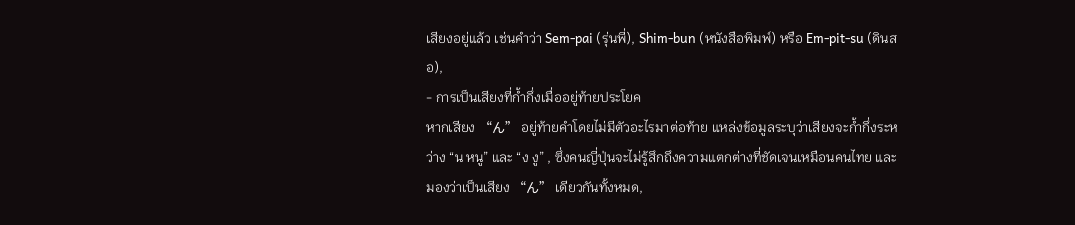เสียงอยู่แล้ว เช่นคำว่า Sem-pai (รุ่นพี่), Shim-bun (หนังสือพิมพ์) หรือ Em-pit-su (ดินสอ),
- การเป็นเสียงที่ก้ำกึ่งเมื่ออยู่ท้ายประโยค
หากเสียง “ん” อยู่ท้ายคำโดยไม่มีตัวอะไรมาต่อท้าย แหล่งข้อมูลระบุว่าเสียงจะก้ำกึ่งระหว่าง “น หนู” และ “ง งู” , ซึ่งคนญี่ปุ่นจะไม่รู้สึกถึงความแตกต่างที่ชัดเจนเหมือนคนไทย และมองว่าเป็นเสียง “ん” เดียวกันทั้งหมด,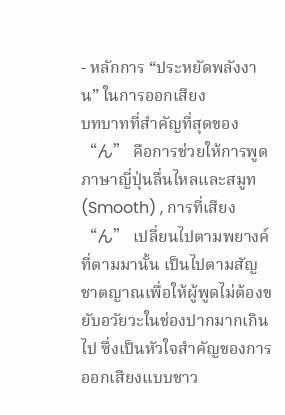- หลักการ “ประหยัดพลังงาน” ในการออกเสียง
บทบาทที่สำคัญที่สุดของ “ん” คือการช่วยให้การพูดภาษาญี่ปุ่นลื่นไหลและสมูท (Smooth) , การที่เสียง “ん” เปลี่ยนไปตามพยางค์ที่ตามมานั้น เป็นไปตามสัญชาตญาณเพื่อให้ผู้พูดไม่ต้องขยับอวัยวะในช่องปากมากเกินไป ซึ่งเป็นหัวใจสำคัญของการออกเสียงแบบชาว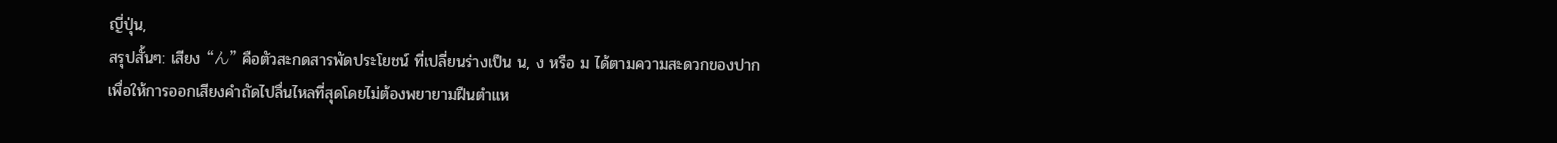ญี่ปุ่น,
สรุปสั้นๆ: เสียง “ん” คือตัวสะกดสารพัดประโยชน์ ที่เปลี่ยนร่างเป็น น, ง หรือ ม ได้ตามความสะดวกของปาก เพื่อให้การออกเสียงคำถัดไปลื่นไหลที่สุดโดยไม่ต้องพยายามฝืนตำแห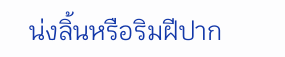น่งลิ้นหรือริมฝีปาก